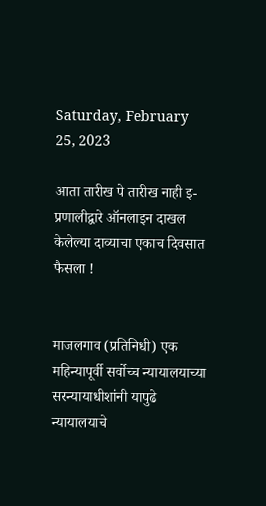Saturday, February 25, 2023

आता तारीख पे तारीख नाही इ-प्रणालीद्वारे ऑनलाइन दाखल केलेल्या दाव्याचा एकाच दिवसात फैसला !


माजलगाव (प्रतिनिधी) एक महिन्यापूर्वी सर्वोच्च न्यायालयाच्या सरन्यायाधीशांनी यापुढे न्यायालयाचे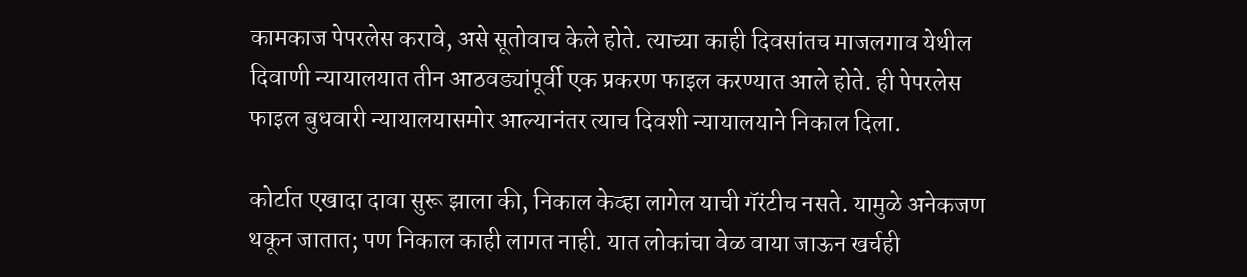कामकाज पेपरलेस करावे, असे सूतोवाच केले होते. त्याच्या काही दिवसांतच माजलगाव येथील दिवाणी न्यायालयात तीन आठवड्यांपूर्वी एक प्रकरण फाइल करण्यात आले होते. ही पेपरलेस फाइल बुधवारी न्यायालयासमोर आल्यानंतर त्याच दिवशी न्यायालयाने निकाल दिला.

कोर्टात एखादा दावा सुरू झाला की, निकाल केव्हा लागेल याची गॅरंटीच नसते. यामुळे अनेकजण थकून जातात; पण निकाल काही लागत नाही. यात लोकांचा वेळ वाया जाऊन खर्चही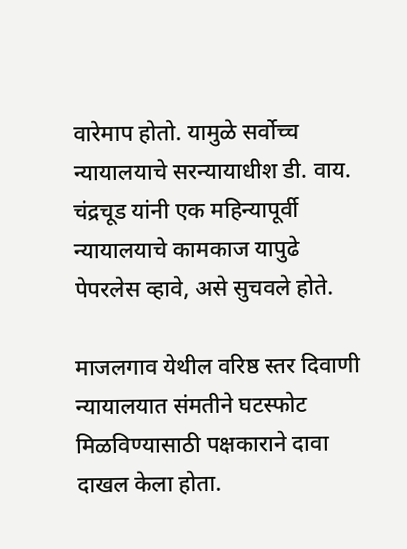वारेमाप होतो. यामुळे सर्वोच्च न्यायालयाचे सरन्यायाधीश डी. वाय. चंद्रचूड यांनी एक महिन्यापूर्वी न्यायालयाचे कामकाज यापुढे पेपरलेस व्हावे, असे सुचवले होते.

माजलगाव येथील वरिष्ठ स्तर दिवाणी न्यायालयात संमतीने घटस्फोट मिळविण्यासाठी पक्षकाराने दावा दाखल केला होता.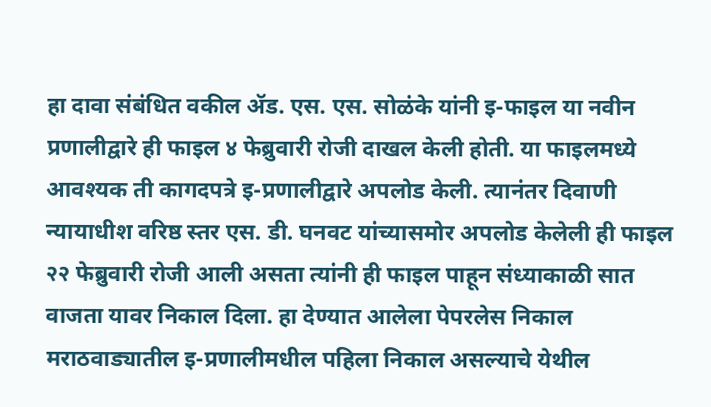हा दावा संबंधित वकील ॲड. एस. एस. सोळंके यांनी इ-फाइल या नवीन प्रणालीद्वारे ही फाइल ४ फेब्रुवारी रोजी दाखल केली होती. या फाइलमध्ये आवश्यक ती कागदपत्रे इ-प्रणालीद्वारे अपलोड केली. त्यानंतर दिवाणी न्यायाधीश वरिष्ठ स्तर एस. डी. घनवट यांच्यासमोर अपलोड केलेली ही फाइल २२ फेब्रुवारी रोजी आली असता त्यांनी ही फाइल पाहून संध्याकाळी सात वाजता यावर निकाल दिला. हा देण्यात आलेला पेपरलेस निकाल मराठवाड्यातील इ-प्रणालीमधील पहिला निकाल असल्याचे येथील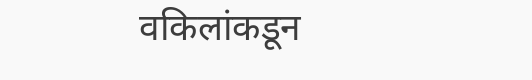वकिलांकडून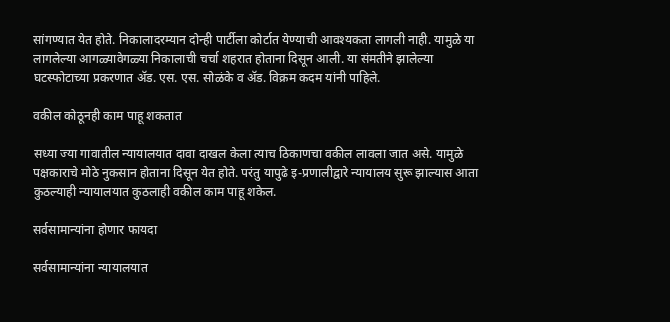सांगण्यात येत होते. निकालादरम्यान दोन्ही पार्टीला कोर्टात येण्याची आवश्यकता लागली नाही. यामुळे या लागलेल्या आगळ्यावेगळ्या निकालाची चर्चा शहरात होताना दिसून आली. या संमतीने झालेल्या घटस्फोटाच्या प्रकरणात ॲड. एस. एस. सोळंके व ॲड. विक्रम कदम यांनी पाहिले.

वकील कोठूनही काम पाहू शकतात

सध्या ज्या गावातील न्यायालयात दावा दाखल केला त्याच ठिकाणचा वकील लावला जात असे. यामुळे पक्षकाराचे मोठे नुकसान होताना दिसून येत होते. परंतु यापुढे इ-प्रणालीद्वारे न्यायालय सुरू झाल्यास आता कुठल्याही न्यायालयात कुठलाही वकील काम पाहू शकेल.

सर्वसामान्यांना होणार फायदा

सर्वसामान्यांना न्यायालयात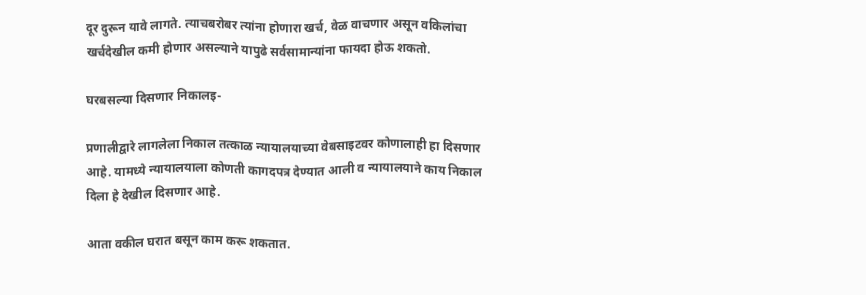दूर दुरून यावे लागते. त्याचबरोबर त्यांना होणारा खर्च, वेळ वाचणार असून वकिलांचा खर्चदेखील कमी होणार असल्याने यापुढे सर्वसामान्यांना फायदा होऊ शकतो.

घरबसल्या दिसणार निकालइ-

प्रणालीद्वारे लागलेला निकाल तत्काळ न्यायालयाच्या वेबसाइटवर कोणालाही हा दिसणार आहे. यामध्ये न्यायालयाला कोणती कागदपत्र देण्यात आली व न्यायालयाने काय निकाल दिला हे देखील दिसणार आहे.

आता वकील घरात बसून काम करू शकतात.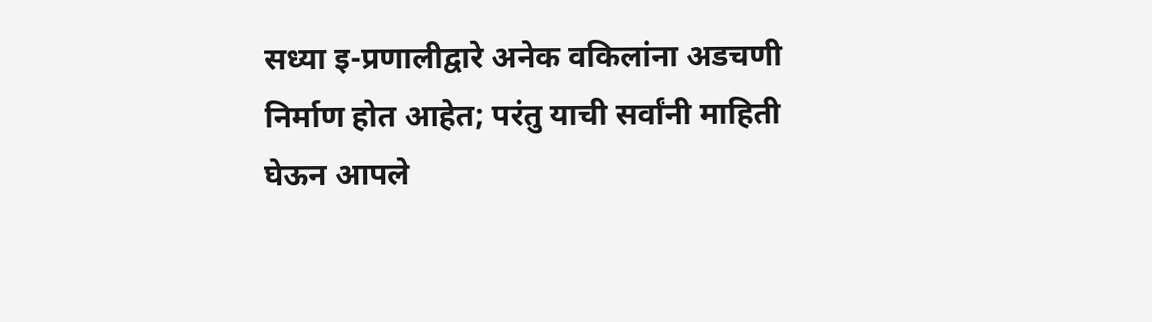सध्या इ-प्रणालीद्वारे अनेक वकिलांना अडचणी निर्माण होत आहेत; परंतु याची सर्वांनी माहिती घेऊन आपले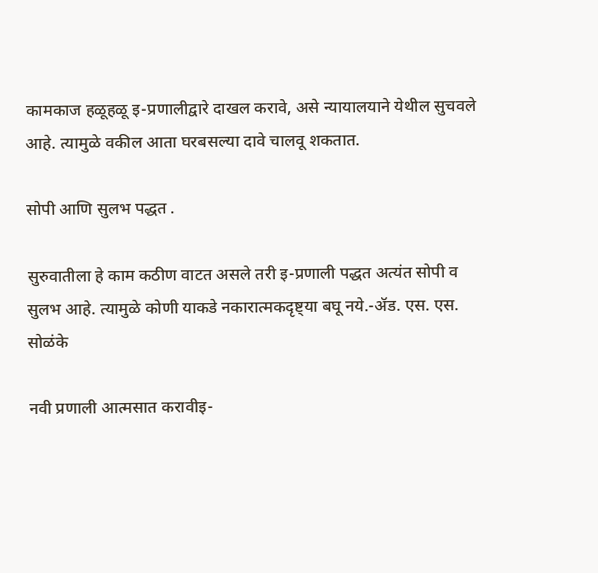कामकाज हळूहळू इ-प्रणालीद्वारे दाखल करावे, असे न्यायालयाने येथील सुचवले आहे. त्यामुळे वकील आता घरबसल्या दावे चालवू शकतात.

सोपी आणि सुलभ पद्धत .

सुरुवातीला हे काम कठीण वाटत असले तरी इ-प्रणाली पद्धत अत्यंत सोपी व सुलभ आहे. त्यामुळे कोणी याकडे नकारात्मकदृष्ट्या बघू नये.-ॲड. एस. एस. सोळंके

नवी प्रणाली आत्मसात करावीइ-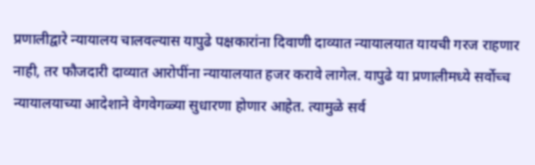प्रणालीद्वारे न्यायालय चालवल्यास यापुढे पक्षकारांना दिवाणी दाव्यात न्यायालयात यायची गरज राहणार नाही, तर फौजदारी दाव्यात आरोपींना न्यायालयात हजर करावे लागेल. यापुढे या प्रणालीमध्ये सर्वोच्च न्यायालयाच्या आदेशाने वेगवेगळ्या सुधारणा होणार आहेत. त्यामुळे सर्व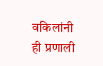वकिलांनी ही प्रणाली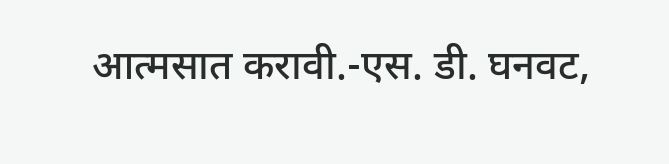आत्मसात करावी.-एस. डी. घनवट,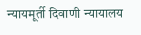न्यायमूर्ती दिवाणी न्यायालय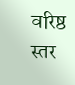वरिष्ठ स्तर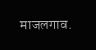माजलगाव.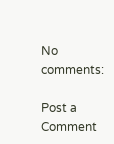No comments:

Post a Comment